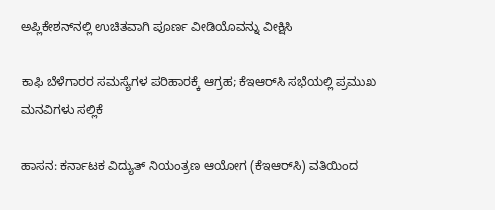ಅಪ್ಲಿಕೇಶನ್‌ನಲ್ಲಿ ಉಚಿತವಾಗಿ ಪೂರ್ಣ ವೀಡಿಯೊವನ್ನು ವೀಕ್ಷಿಸಿ

ಕಾಫಿ ಬೆಳೆಗಾರರ ಸಮಸ್ಯೆಗಳ ಪರಿಹಾರಕ್ಕೆ ಆಗ್ರಹ; ಕೆಇಆರ್‌ಸಿ ಸಭೆಯಲ್ಲಿ ಪ್ರಮುಖ ಮನವಿಗಳು ಸಲ್ಲಿಕೆ

ಹಾಸನ: ಕರ್ನಾಟಕ ವಿದ್ಯುತ್ ನಿಯಂತ್ರಣ ಆಯೋಗ (ಕೆಇಆರ್‌ಸಿ) ವತಿಯಿಂದ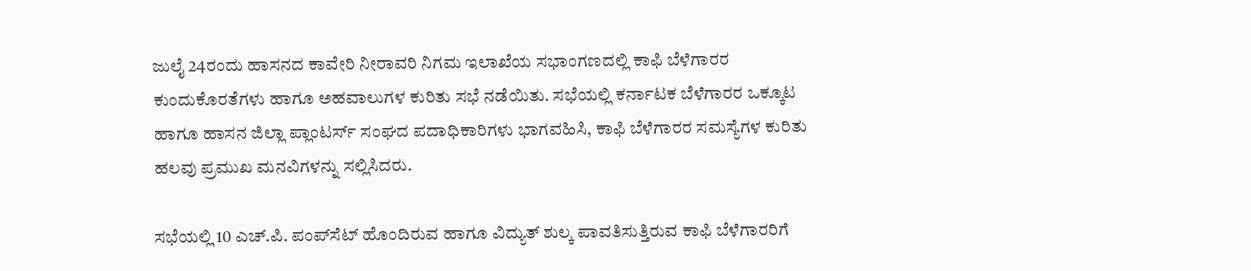ಜುಲೈ 24ರಂದು ಹಾಸನದ ಕಾವೇರಿ ನೀರಾವರಿ ನಿಗಮ ಇಲಾಖೆಯ ಸಭಾಂಗಣದಲ್ಲಿ ಕಾಫಿ ಬೆಳೆಗಾರರ ಕುಂದುಕೊರತೆಗಳು ಹಾಗೂ ಅಹವಾಲುಗಳ ಕುರಿತು ಸಭೆ ನಡೆಯಿತು. ಸಭೆಯಲ್ಲಿ ಕರ್ನಾಟಕ ಬೆಳೆಗಾರರ ಒಕ್ಕೂಟ ಹಾಗೂ ಹಾಸನ ಜಿಲ್ಲಾ ಪ್ಲಾಂಟರ್ಸ್ ಸಂಘದ ಪದಾಧಿಕಾರಿಗಳು ಭಾಗವಹಿಸಿ, ಕಾಫಿ ಬೆಳೆಗಾರರ ಸಮಸ್ಯೆಗಳ ಕುರಿತು ಹಲವು ಪ್ರಮುಖ ಮನವಿಗಳನ್ನು ಸಲ್ಲಿಸಿದರು.

ಸಭೆಯಲ್ಲಿ 10 ಎಚ್‌.ಪಿ. ಪಂಪ್‌ಸೆಟ್ ಹೊಂದಿರುವ ಹಾಗೂ ವಿದ್ಯುತ್ ಶುಲ್ಕ ಪಾವತಿಸುತ್ತಿರುವ ಕಾಫಿ ಬೆಳೆಗಾರರಿಗೆ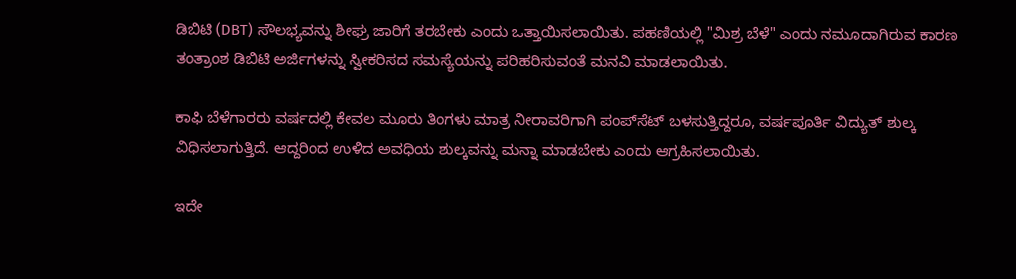ಡಿಬಿಟಿ (DBT) ಸೌಲಭ್ಯವನ್ನು ಶೀಘ್ರ ಜಾರಿಗೆ ತರಬೇಕು ಎಂದು ಒತ್ತಾಯಿಸಲಾಯಿತು. ಪಹಣಿಯಲ್ಲಿ "ಮಿಶ್ರ ಬೆಳೆ" ಎಂದು ನಮೂದಾಗಿರುವ ಕಾರಣ ತಂತ್ರಾಂಶ ಡಿಬಿಟಿ ಅರ್ಜಿಗಳನ್ನು ಸ್ವೀಕರಿಸದ ಸಮಸ್ಯೆಯನ್ನು ಪರಿಹರಿಸುವಂತೆ ಮನವಿ ಮಾಡಲಾಯಿತು.

ಕಾಫಿ ಬೆಳೆಗಾರರು ವರ್ಷದಲ್ಲಿ ಕೇವಲ ಮೂರು ತಿಂಗಳು ಮಾತ್ರ ನೀರಾವರಿಗಾಗಿ ಪಂಪ್‌ಸೆಟ್ ಬಳಸುತ್ತಿದ್ದರೂ, ವರ್ಷಪೂರ್ತಿ ವಿದ್ಯುತ್ ಶುಲ್ಕ ವಿಧಿಸಲಾಗುತ್ತಿದೆ. ಆದ್ದರಿಂದ ಉಳಿದ ಅವಧಿಯ ಶುಲ್ಕವನ್ನು ಮನ್ನಾ ಮಾಡಬೇಕು ಎಂದು ಆಗ್ರಹಿಸಲಾಯಿತು.

ಇದೇ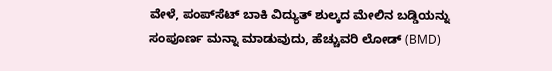ವೇಳೆ, ಪಂಪ್‌ಸೆಟ್ ಬಾಕಿ ವಿದ್ಯುತ್ ಶುಲ್ಕದ ಮೇಲಿನ ಬಡ್ಡಿಯನ್ನು ಸಂಪೂರ್ಣ ಮನ್ನಾ ಮಾಡುವುದು, ಹೆಚ್ಚುವರಿ ಲೋಡ್ (BMD)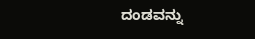ದಂಡವನ್ನು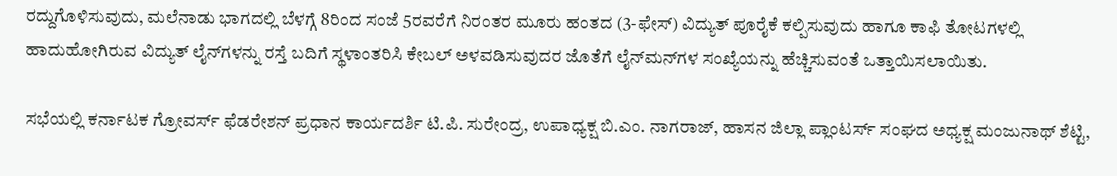ರದ್ದುಗೊಳಿಸುವುದು, ಮಲೆನಾಡು ಭಾಗದಲ್ಲಿ ಬೆಳಗ್ಗೆ 8ರಿಂದ ಸಂಜೆ 5ರವರೆಗೆ ನಿರಂತರ ಮೂರು ಹಂತದ (3-ಫೇಸ್) ವಿದ್ಯುತ್ ಪೂರೈಕೆ ಕಲ್ಪಿಸುವುದು ಹಾಗೂ ಕಾಫಿ ತೋಟಗಳಲ್ಲಿ ಹಾದುಹೋಗಿರುವ ವಿದ್ಯುತ್ ಲೈನ್‌ಗಳನ್ನು ರಸ್ತೆ ಬದಿಗೆ ಸ್ಥಳಾಂತರಿಸಿ ಕೇಬಲ್ ಅಳವಡಿಸುವುದರ ಜೊತೆಗೆ ಲೈನ್‌ಮನ್‌ಗಳ ಸಂಖ್ಯೆಯನ್ನು ಹೆಚ್ಚಿಸುವಂತೆ ಒತ್ತಾಯಿಸಲಾಯಿತು.

ಸಭೆಯಲ್ಲಿ ಕರ್ನಾಟಕ ಗ್ರೋವರ್ಸ್ ಫೆಡರೇಶನ್ ಪ್ರಧಾನ ಕಾರ್ಯದರ್ಶಿ ಟಿ.ಪಿ. ಸುರೇಂದ್ರ, ಉಪಾಧ್ಯಕ್ಷ ಬಿ.ಎಂ. ನಾಗರಾಜ್, ಹಾಸನ ಜಿಲ್ಲಾ ಪ್ಲಾಂಟರ್ಸ್ ಸಂಘದ ಅಧ್ಯಕ್ಷ ಮಂಜುನಾಥ್ ಶೆಟ್ಟಿ,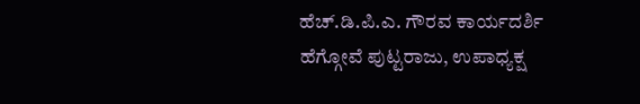ಹೆಚ್.ಡಿ.ಪಿ.ಎ. ಗೌರವ ಕಾರ್ಯದರ್ಶಿ ಹೆಗ್ಗೋವೆ ಪುಟ್ಟರಾಜು, ಉಪಾಧ್ಯಕ್ಷ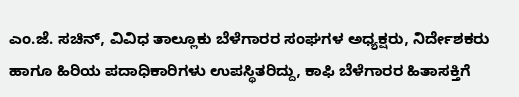ಎಂ.ಜೆ. ಸಚಿನ್, ವಿವಿಧ ತಾಲ್ಲೂಕು ಬೆಳೆಗಾರರ ಸಂಘಗಳ ಅಧ್ಯಕ್ಷರು, ನಿರ್ದೇಶಕರು ಹಾಗೂ ಹಿರಿಯ ಪದಾಧಿಕಾರಿಗಳು ಉಪಸ್ಥಿತರಿದ್ದು, ಕಾಫಿ ಬೆಳೆಗಾರರ ಹಿತಾಸಕ್ತಿಗೆ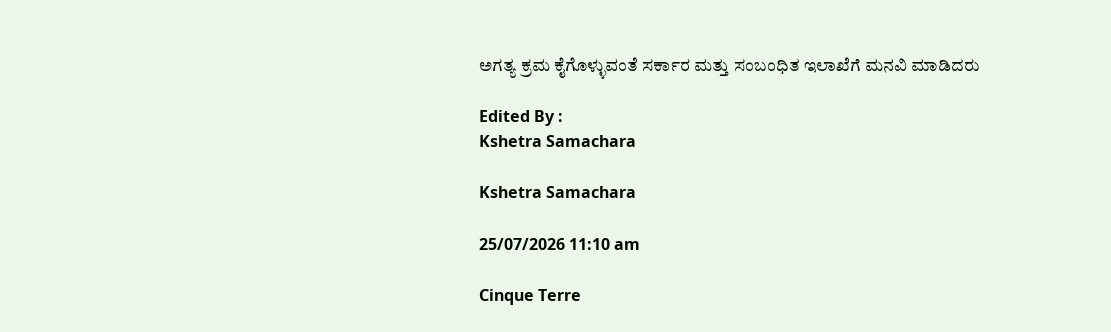ಅಗತ್ಯ ಕ್ರಮ ಕೈಗೊಳ್ಳುವಂತೆ ಸರ್ಕಾರ ಮತ್ತು ಸಂಬಂಧಿತ ಇಲಾಖೆಗೆ ಮನವಿ ಮಾಡಿದರು

Edited By :
Kshetra Samachara

Kshetra Samachara

25/07/2026 11:10 am

Cinque Terre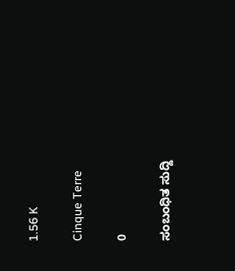1.56 K

Cinque Terre

0

ಸಂಬಂಧಿತ ಸುದ್ದಿ